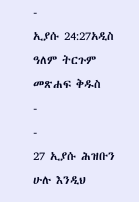-
ኢያሱ 24:27አዲስ ዓለም ትርጉም መጽሐፍ ቅዱስ
-
-
27 ኢያሱ ሕዝቡን ሁሉ እንዲህ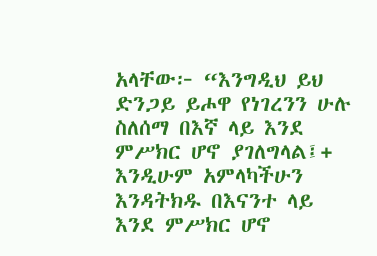አላቸው፦ “እንግዲህ ይህ ድንጋይ ይሖዋ የነገረንን ሁሉ ስለሰማ በእኛ ላይ እንደ ምሥክር ሆኖ ያገለግላል፤+ እንዲሁም አምላካችሁን እንዳትክዱ በእናንተ ላይ እንደ ምሥክር ሆኖ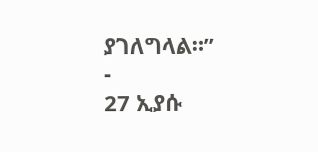ያገለግላል።”
-
27 ኢያሱ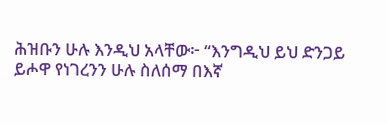ሕዝቡን ሁሉ እንዲህ አላቸው፦ “እንግዲህ ይህ ድንጋይ ይሖዋ የነገረንን ሁሉ ስለሰማ በእኛ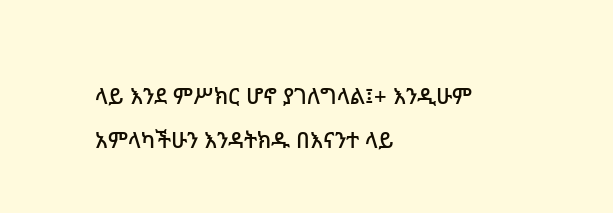ላይ እንደ ምሥክር ሆኖ ያገለግላል፤+ እንዲሁም አምላካችሁን እንዳትክዱ በእናንተ ላይ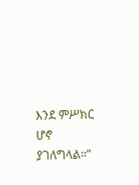እንደ ምሥክር ሆኖ ያገለግላል።”